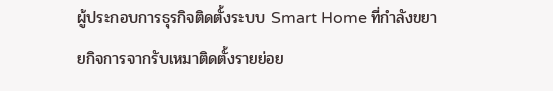ผู้ประกอบการธุรกิจติดตั้งระบบ Smart Home ที่กำลังขยายกิจการจากรับเหมาติดตั้งรายย่อย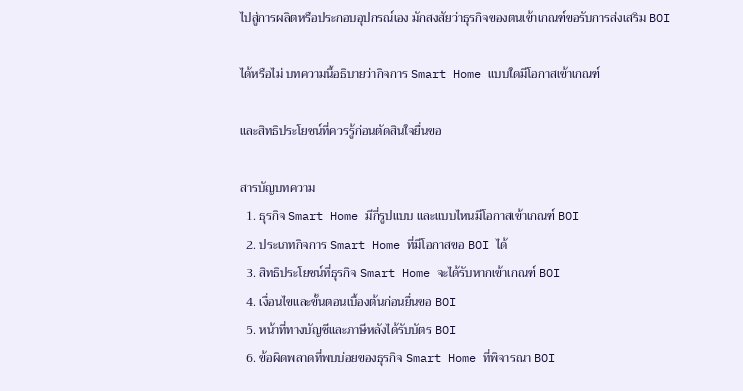ไปสู่การผลิตหรือประกอบอุปกรณ์เอง มักสงสัยว่าธุรกิจของตนเข้าเกณฑ์ขอรับการส่งเสริม BOI

ได้หรือไม่ บทความนี้อธิบายว่ากิจการ Smart Home แบบใดมีโอกาสเข้าเกณฑ์

และสิทธิประโยชน์ที่ควรรู้ก่อนตัดสินใจยื่นขอ

สารบัญบทความ
  1. ธุรกิจ Smart Home มีกี่รูปแบบ และแบบไหนมีโอกาสเข้าเกณฑ์ BOI
  2. ประเภทกิจการ Smart Home ที่มีโอกาสขอ BOI ได้
  3. สิทธิประโยชน์ที่ธุรกิจ Smart Home จะได้รับหากเข้าเกณฑ์ BOI
  4. เงื่อนไขและขั้นตอนเบื้องต้นก่อนยื่นขอ BOI
  5. หน้าที่ทางบัญชีและภาษีหลังได้รับบัตร BOI
  6. ข้อผิดพลาดที่พบบ่อยของธุรกิจ Smart Home ที่พิจารณา BOI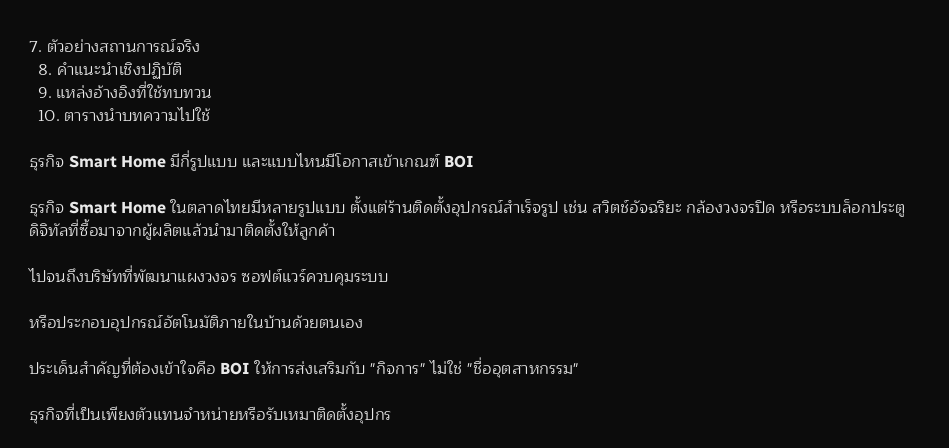7. ตัวอย่างสถานการณ์จริง
  8. คำแนะนำเชิงปฏิบัติ
  9. แหล่งอ้างอิงที่ใช้ทบทวน
  10. ตารางนำบทความไปใช้

ธุรกิจ Smart Home มีกี่รูปแบบ และแบบไหนมีโอกาสเข้าเกณฑ์ BOI

ธุรกิจ Smart Home ในตลาดไทยมีหลายรูปแบบ ตั้งแต่ร้านติดตั้งอุปกรณ์สำเร็จรูป เช่น สวิตช์อัจฉริยะ กล้องวงจรปิด หรือระบบล็อกประตูดิจิทัลที่ซื้อมาจากผู้ผลิตแล้วนำมาติดตั้งให้ลูกค้า

ไปจนถึงบริษัทที่พัฒนาแผงวงจร ซอฟต์แวร์ควบคุมระบบ

หรือประกอบอุปกรณ์อัตโนมัติภายในบ้านด้วยตนเอง

ประเด็นสำคัญที่ต้องเข้าใจคือ BOI ให้การส่งเสริมกับ "กิจการ" ไม่ใช่ "ชื่ออุตสาหกรรม"

ธุรกิจที่เป็นเพียงตัวแทนจำหน่ายหรือรับเหมาติดตั้งอุปกร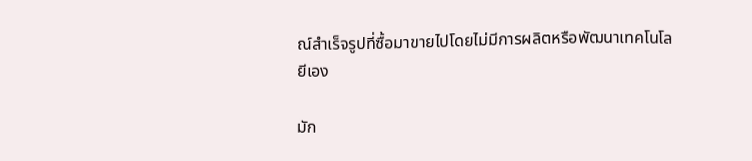ณ์สำเร็จรูปที่ซื้อมาขายไปโดยไม่มีการผลิตหรือพัฒนาเทคโนโลยีเอง

มัก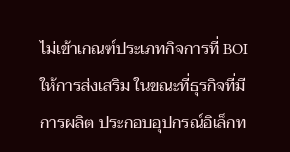ไม่เข้าเกณฑ์ประเภทกิจการที่ BOI ให้การส่งเสริม ในขณะที่ธุรกิจที่มีการผลิต ประกอบอุปกรณ์อิเล็กท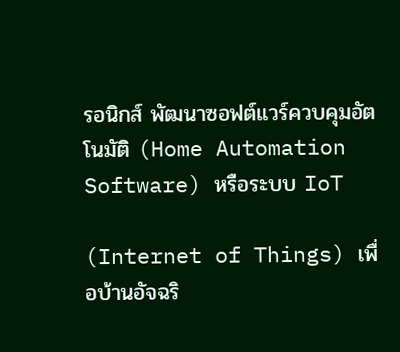รอนิกส์ พัฒนาซอฟต์แวร์ควบคุมอัตโนมัติ (Home Automation Software) หรือระบบ IoT

(Internet of Things) เพื่อบ้านอัจฉริ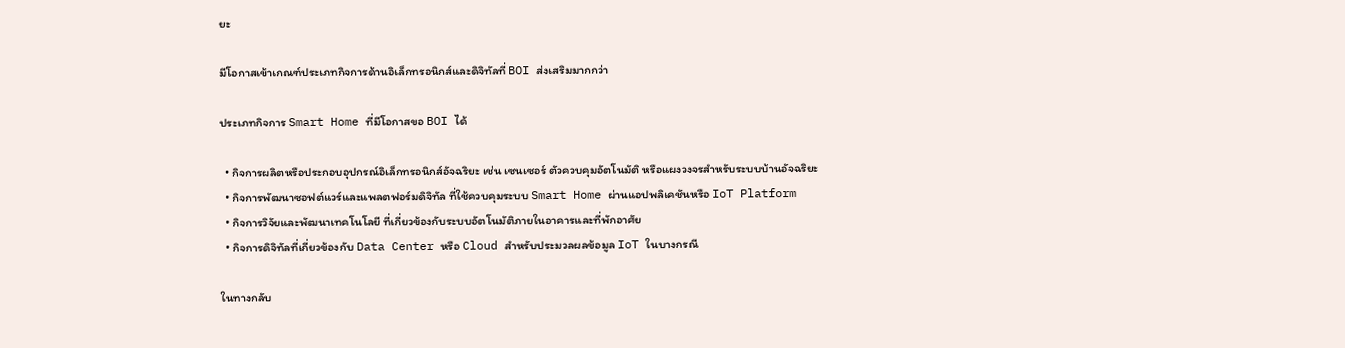ยะ

มีโอกาสเข้าเกณฑ์ประเภทกิจการด้านอิเล็กทรอนิกส์และดิจิทัลที่ BOI ส่งเสริมมากกว่า

ประเภทกิจการ Smart Home ที่มีโอกาสขอ BOI ได้

  • กิจการผลิตหรือประกอบอุปกรณ์อิเล็กทรอนิกส์อัจฉริยะ เช่น เซนเซอร์ ตัวควบคุมอัตโนมัติ หรือแผงวงจรสำหรับระบบบ้านอัจฉริยะ
  • กิจการพัฒนาซอฟต์แวร์และแพลตฟอร์มดิจิทัล ที่ใช้ควบคุมระบบ Smart Home ผ่านแอปพลิเคชันหรือ IoT Platform
  • กิจการวิจัยและพัฒนาเทคโนโลยี ที่เกี่ยวข้องกับระบบอัตโนมัติภายในอาคารและที่พักอาศัย
  • กิจการดิจิทัลที่เกี่ยวข้องกับ Data Center หรือ Cloud สำหรับประมวลผลข้อมูล IoT ในบางกรณี

ในทางกลับ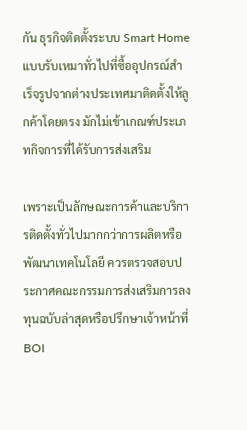กัน ธุรกิจติดตั้งระบบ Smart Home แบบรับเหมาทั่วไปที่ซื้ออุปกรณ์สำเร็จรูปจากต่างประเทศมาติดตั้งให้ลูกค้าโดยตรง มักไม่เข้าเกณฑ์ประเภทกิจการที่ได้รับการส่งเสริม

เพราะเป็นลักษณะการค้าและบริการติดตั้งทั่วไปมากกว่าการผลิตหรือพัฒนาเทคโนโลยี ควรตรวจสอบประกาศคณะกรรมการส่งเสริมการลงทุนฉบับล่าสุดหรือปรึกษาเจ้าหน้าที่ BOI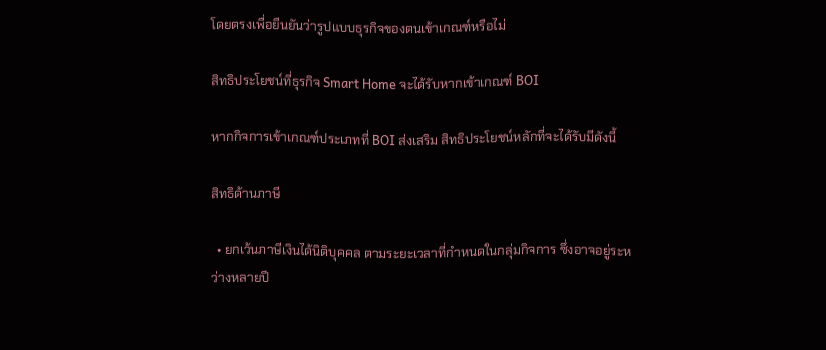โดยตรงเพื่อยืนยันว่ารูปแบบธุรกิจของตนเข้าเกณฑ์หรือไม่

สิทธิประโยชน์ที่ธุรกิจ Smart Home จะได้รับหากเข้าเกณฑ์ BOI

หากกิจการเข้าเกณฑ์ประเภทที่ BOI ส่งเสริม สิทธิประโยชน์หลักที่จะได้รับมีดังนี้

สิทธิด้านภาษี

  • ยกเว้นภาษีเงินได้นิติบุคคล ตามระยะเวลาที่กำหนดในกลุ่มกิจการ ซึ่งอาจอยู่ระหว่างหลายปี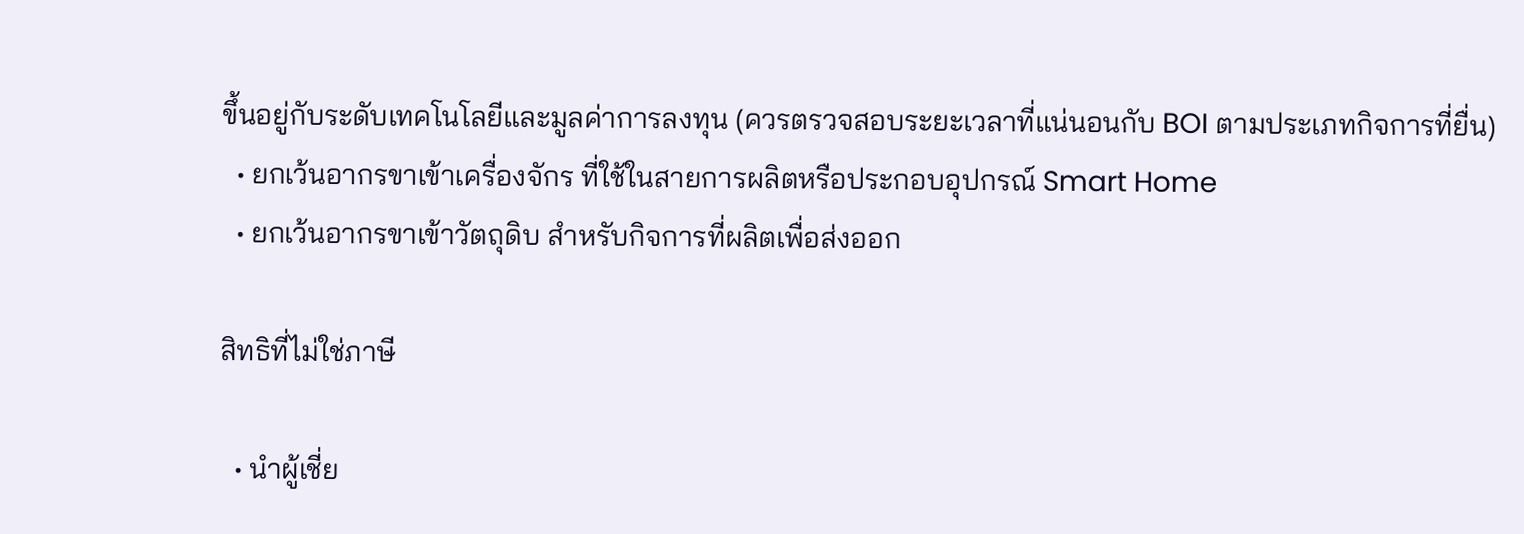ขึ้นอยู่กับระดับเทคโนโลยีและมูลค่าการลงทุน (ควรตรวจสอบระยะเวลาที่แน่นอนกับ BOI ตามประเภทกิจการที่ยื่น)
  • ยกเว้นอากรขาเข้าเครื่องจักร ที่ใช้ในสายการผลิตหรือประกอบอุปกรณ์ Smart Home
  • ยกเว้นอากรขาเข้าวัตถุดิบ สำหรับกิจการที่ผลิตเพื่อส่งออก

สิทธิที่ไม่ใช่ภาษี

  • นำผู้เชี่ย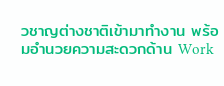วชาญต่างชาติเข้ามาทำงาน พร้อมอำนวยความสะดวกด้าน Work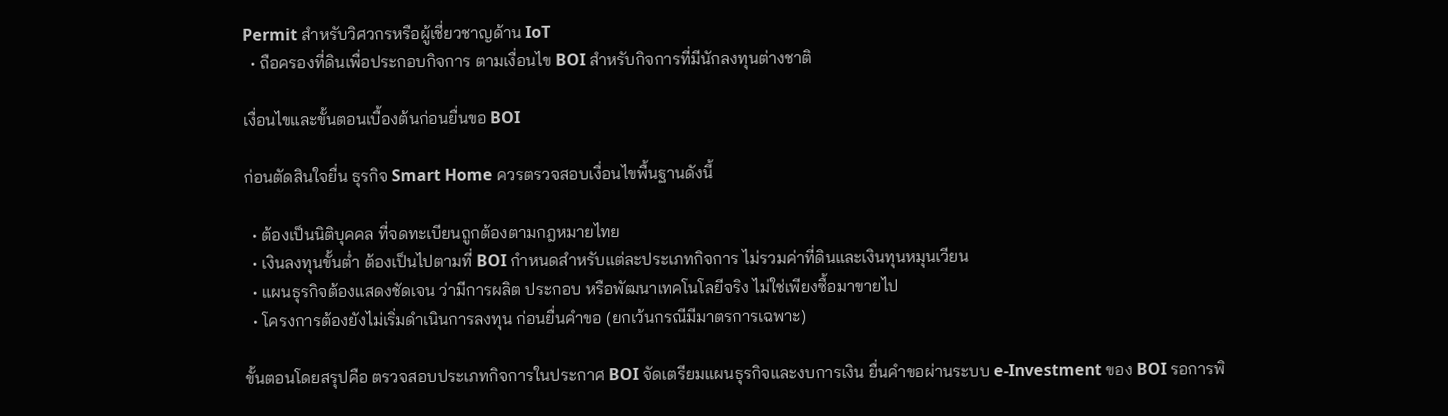Permit สำหรับวิศวกรหรือผู้เชี่ยวชาญด้าน IoT
  • ถือครองที่ดินเพื่อประกอบกิจการ ตามเงื่อนไข BOI สำหรับกิจการที่มีนักลงทุนต่างชาติ

เงื่อนไขและขั้นตอนเบื้องต้นก่อนยื่นขอ BOI

ก่อนตัดสินใจยื่น ธุรกิจ Smart Home ควรตรวจสอบเงื่อนไขพื้นฐานดังนี้

  • ต้องเป็นนิติบุคคล ที่จดทะเบียนถูกต้องตามกฎหมายไทย
  • เงินลงทุนขั้นต่ำ ต้องเป็นไปตามที่ BOI กำหนดสำหรับแต่ละประเภทกิจการ ไม่รวมค่าที่ดินและเงินทุนหมุนเวียน
  • แผนธุรกิจต้องแสดงชัดเจน ว่ามีการผลิต ประกอบ หรือพัฒนาเทคโนโลยีจริง ไม่ใช่เพียงซื้อมาขายไป
  • โครงการต้องยังไม่เริ่มดำเนินการลงทุน ก่อนยื่นคำขอ (ยกเว้นกรณีมีมาตรการเฉพาะ)

ขั้นตอนโดยสรุปคือ ตรวจสอบประเภทกิจการในประกาศ BOI จัดเตรียมแผนธุรกิจและงบการเงิน ยื่นคำขอผ่านระบบ e-Investment ของ BOI รอการพิ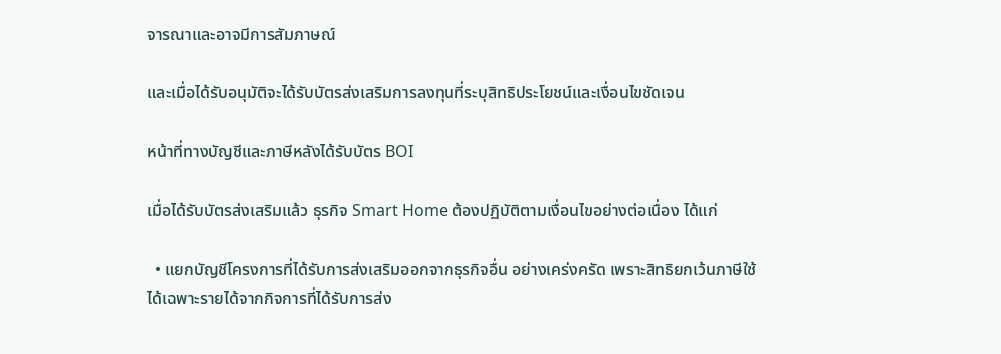จารณาและอาจมีการสัมภาษณ์

และเมื่อได้รับอนุมัติจะได้รับบัตรส่งเสริมการลงทุนที่ระบุสิทธิประโยชน์และเงื่อนไขชัดเจน

หน้าที่ทางบัญชีและภาษีหลังได้รับบัตร BOI

เมื่อได้รับบัตรส่งเสริมแล้ว ธุรกิจ Smart Home ต้องปฏิบัติตามเงื่อนไขอย่างต่อเนื่อง ได้แก่

  • แยกบัญชีโครงการที่ได้รับการส่งเสริมออกจากธุรกิจอื่น อย่างเคร่งครัด เพราะสิทธิยกเว้นภาษีใช้ได้เฉพาะรายได้จากกิจการที่ได้รับการส่ง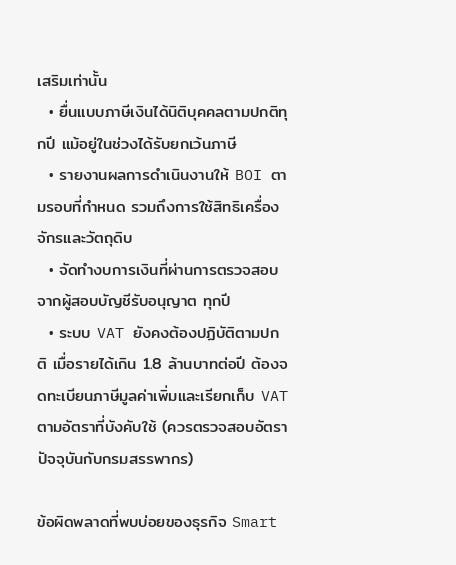เสริมเท่านั้น
  • ยื่นแบบภาษีเงินได้นิติบุคคลตามปกติทุกปี แม้อยู่ในช่วงได้รับยกเว้นภาษี
  • รายงานผลการดำเนินงานให้ BOI ตามรอบที่กำหนด รวมถึงการใช้สิทธิเครื่องจักรและวัตถุดิบ
  • จัดทำงบการเงินที่ผ่านการตรวจสอบจากผู้สอบบัญชีรับอนุญาต ทุกปี
  • ระบบ VAT ยังคงต้องปฏิบัติตามปกติ เมื่อรายได้เกิน 1.8 ล้านบาทต่อปี ต้องจดทะเบียนภาษีมูลค่าเพิ่มและเรียกเก็บ VAT ตามอัตราที่บังคับใช้ (ควรตรวจสอบอัตราปัจจุบันกับกรมสรรพากร)

ข้อผิดพลาดที่พบบ่อยของธุรกิจ Smart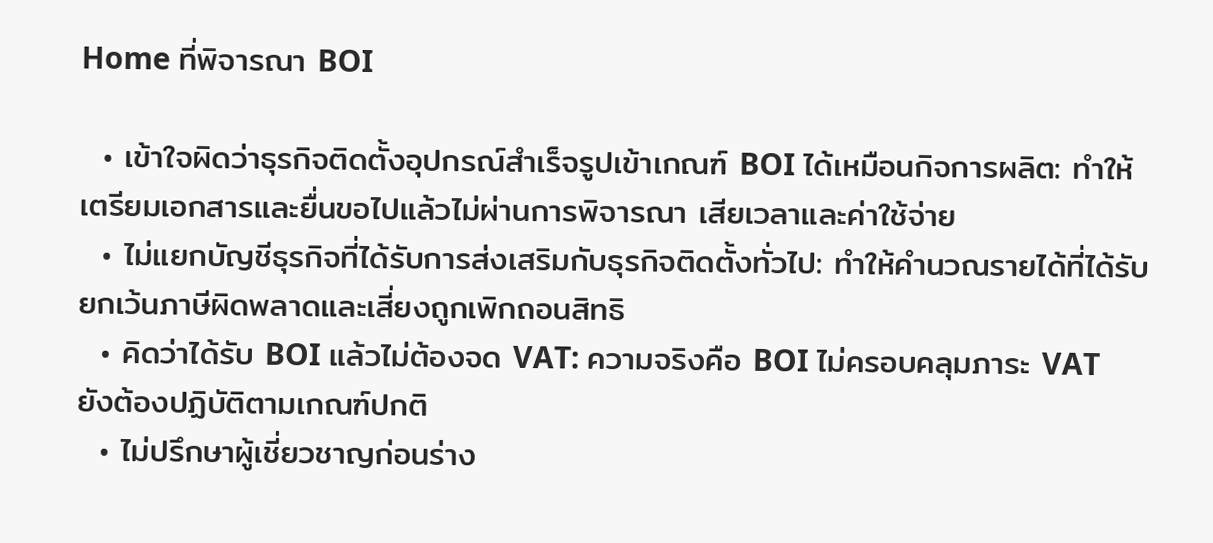Home ที่พิจารณา BOI

  • เข้าใจผิดว่าธุรกิจติดตั้งอุปกรณ์สำเร็จรูปเข้าเกณฑ์ BOI ได้เหมือนกิจการผลิต: ทำให้เตรียมเอกสารและยื่นขอไปแล้วไม่ผ่านการพิจารณา เสียเวลาและค่าใช้จ่าย
  • ไม่แยกบัญชีธุรกิจที่ได้รับการส่งเสริมกับธุรกิจติดตั้งทั่วไป: ทำให้คำนวณรายได้ที่ได้รับยกเว้นภาษีผิดพลาดและเสี่ยงถูกเพิกถอนสิทธิ
  • คิดว่าได้รับ BOI แล้วไม่ต้องจด VAT: ความจริงคือ BOI ไม่ครอบคลุมภาระ VAT ยังต้องปฏิบัติตามเกณฑ์ปกติ
  • ไม่ปรึกษาผู้เชี่ยวชาญก่อนร่าง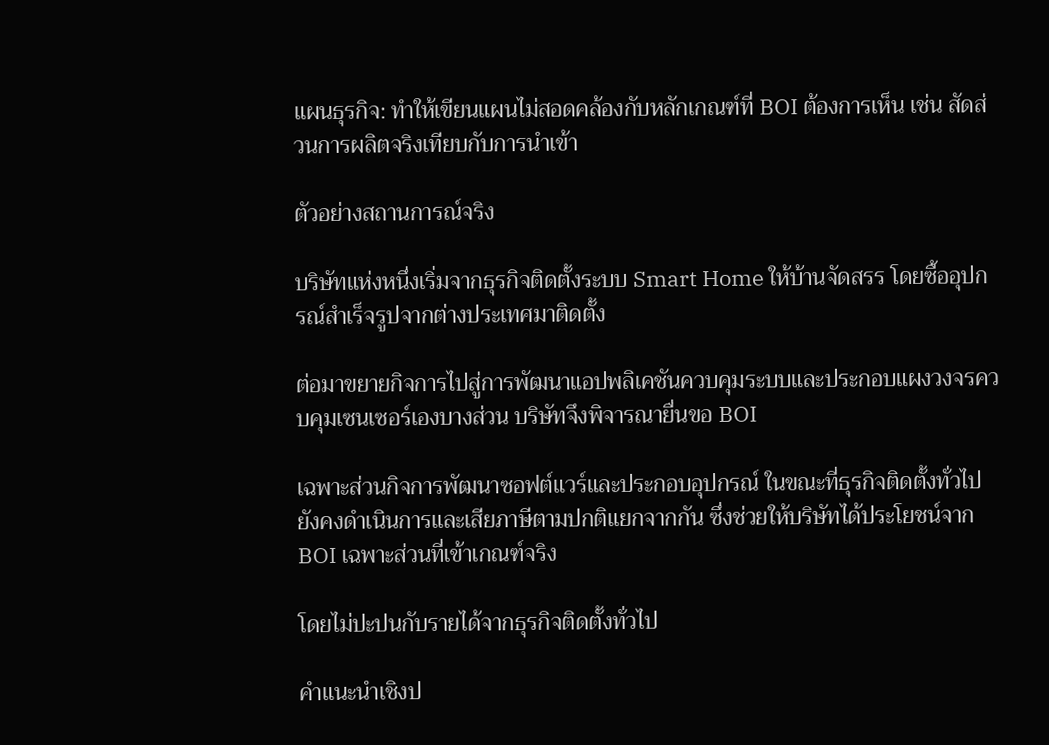แผนธุรกิจ: ทำให้เขียนแผนไม่สอดคล้องกับหลักเกณฑ์ที่ BOI ต้องการเห็น เช่น สัดส่วนการผลิตจริงเทียบกับการนำเข้า

ตัวอย่างสถานการณ์จริง

บริษัทแห่งหนึ่งเริ่มจากธุรกิจติดตั้งระบบ Smart Home ให้บ้านจัดสรร โดยซื้ออุปกรณ์สำเร็จรูปจากต่างประเทศมาติดตั้ง

ต่อมาขยายกิจการไปสู่การพัฒนาแอปพลิเคชันควบคุมระบบและประกอบแผงวงจรควบคุมเซนเซอร์เองบางส่วน บริษัทจึงพิจารณายื่นขอ BOI

เฉพาะส่วนกิจการพัฒนาซอฟต์แวร์และประกอบอุปกรณ์ ในขณะที่ธุรกิจติดตั้งทั่วไปยังคงดำเนินการและเสียภาษีตามปกติแยกจากกัน ซึ่งช่วยให้บริษัทได้ประโยชน์จาก BOI เฉพาะส่วนที่เข้าเกณฑ์จริง

โดยไม่ปะปนกับรายได้จากธุรกิจติดตั้งทั่วไป

คำแนะนำเชิงป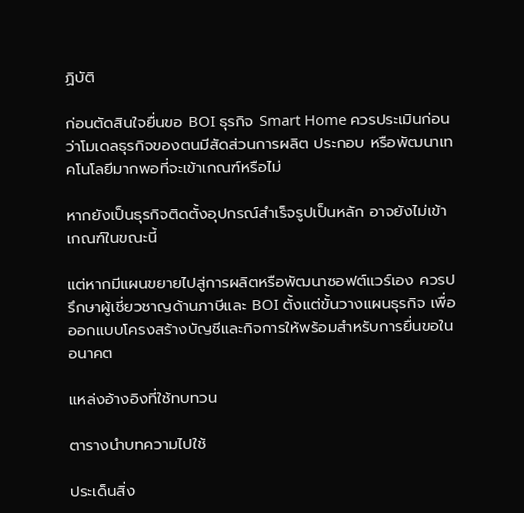ฏิบัติ

ก่อนตัดสินใจยื่นขอ BOI ธุรกิจ Smart Home ควรประเมินก่อนว่าโมเดลธุรกิจของตนมีสัดส่วนการผลิต ประกอบ หรือพัฒนาเทคโนโลยีมากพอที่จะเข้าเกณฑ์หรือไม่

หากยังเป็นธุรกิจติดตั้งอุปกรณ์สำเร็จรูปเป็นหลัก อาจยังไม่เข้าเกณฑ์ในขณะนี้

แต่หากมีแผนขยายไปสู่การผลิตหรือพัฒนาซอฟต์แวร์เอง ควรปรึกษาผู้เชี่ยวชาญด้านภาษีและ BOI ตั้งแต่ขั้นวางแผนธุรกิจ เพื่อออกแบบโครงสร้างบัญชีและกิจการให้พร้อมสำหรับการยื่นขอในอนาคต

แหล่งอ้างอิงที่ใช้ทบทวน

ตารางนำบทความไปใช้

ประเด็นสิ่ง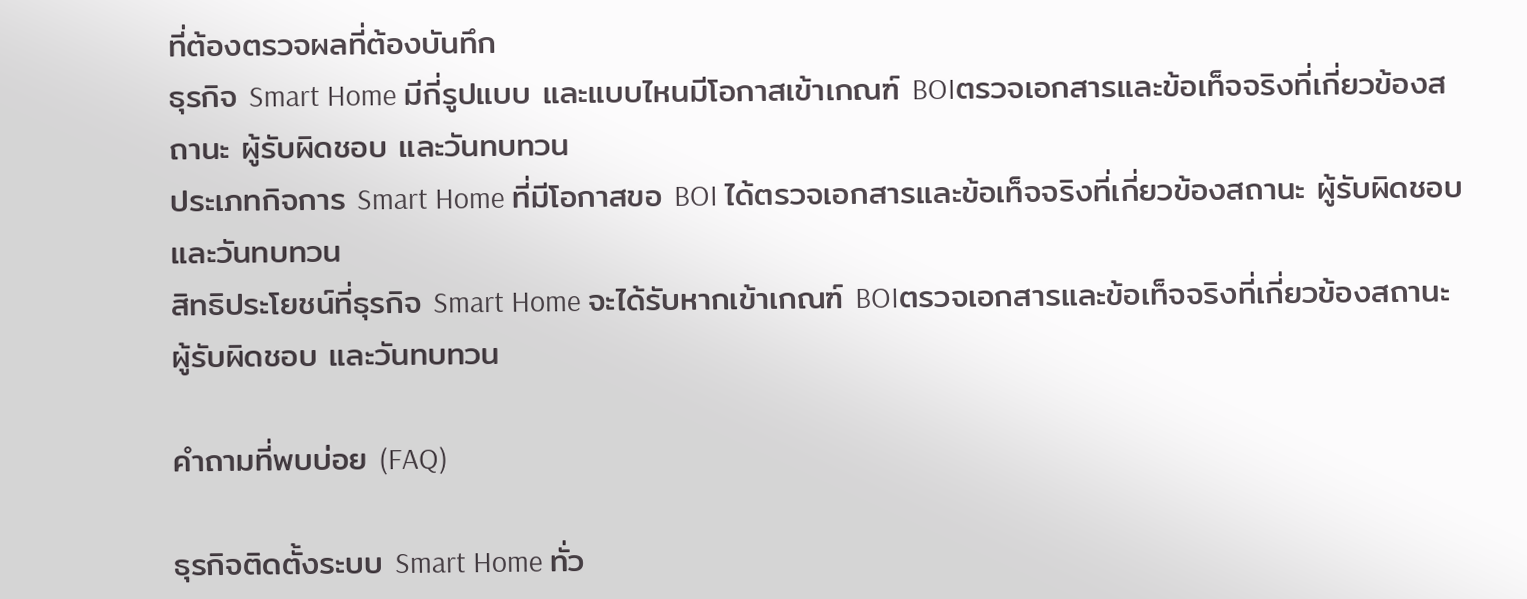ที่ต้องตรวจผลที่ต้องบันทึก
ธุรกิจ Smart Home มีกี่รูปแบบ และแบบไหนมีโอกาสเข้าเกณฑ์ BOIตรวจเอกสารและข้อเท็จจริงที่เกี่ยวข้องสถานะ ผู้รับผิดชอบ และวันทบทวน
ประเภทกิจการ Smart Home ที่มีโอกาสขอ BOI ได้ตรวจเอกสารและข้อเท็จจริงที่เกี่ยวข้องสถานะ ผู้รับผิดชอบ และวันทบทวน
สิทธิประโยชน์ที่ธุรกิจ Smart Home จะได้รับหากเข้าเกณฑ์ BOIตรวจเอกสารและข้อเท็จจริงที่เกี่ยวข้องสถานะ ผู้รับผิดชอบ และวันทบทวน

คำถามที่พบบ่อย (FAQ)

ธุรกิจติดตั้งระบบ Smart Home ทั่ว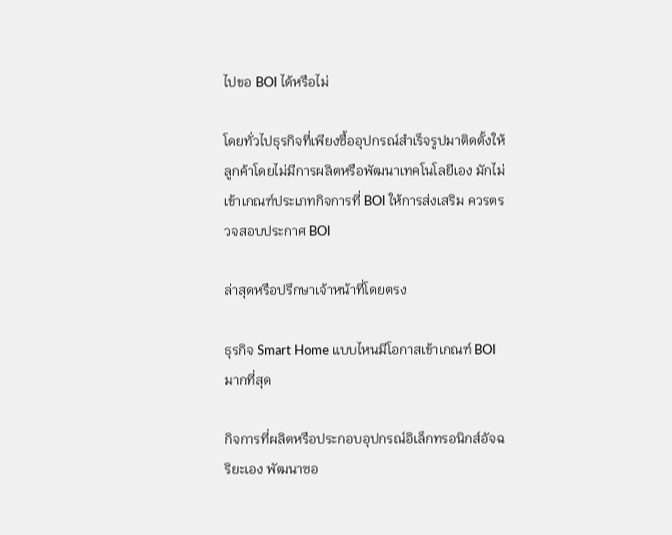ไปขอ BOI ได้หรือไม่

โดยทั่วไปธุรกิจที่เพียงซื้ออุปกรณ์สำเร็จรูปมาติดตั้งให้ลูกค้าโดยไม่มีการผลิตหรือพัฒนาเทคโนโลยีเอง มักไม่เข้าเกณฑ์ประเภทกิจการที่ BOI ให้การส่งเสริม ควรตรวจสอบประกาศ BOI

ล่าสุดหรือปรึกษาเจ้าหน้าที่โดยตรง

ธุรกิจ Smart Home แบบไหนมีโอกาสเข้าเกณฑ์ BOI มากที่สุด

กิจการที่ผลิตหรือประกอบอุปกรณ์อิเล็กทรอนิกส์อัจฉริยะเอง พัฒนาซอ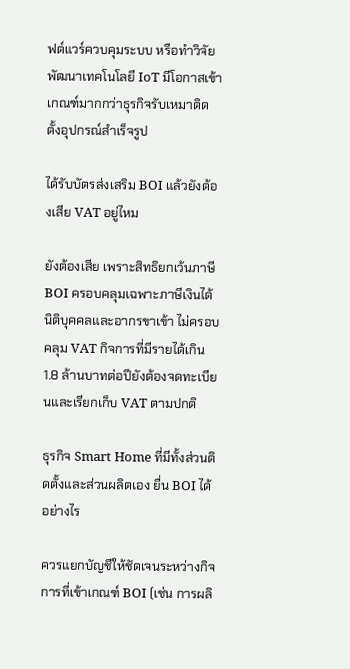ฟต์แวร์ควบคุมระบบ หรือทำวิจัยพัฒนาเทคโนโลยี IoT มีโอกาสเข้าเกณฑ์มากกว่าธุรกิจรับเหมาติดตั้งอุปกรณ์สำเร็จรูป

ได้รับบัตรส่งเสริม BOI แล้วยังต้องเสีย VAT อยู่ไหม

ยังต้องเสีย เพราะสิทธิยกเว้นภาษี BOI ครอบคลุมเฉพาะภาษีเงินได้นิติบุคคลและอากรขาเข้า ไม่ครอบคลุม VAT กิจการที่มีรายได้เกิน 1.8 ล้านบาทต่อปียังต้องจดทะเบียนและเรียกเก็บ VAT ตามปกติ

ธุรกิจ Smart Home ที่มีทั้งส่วนติดตั้งและส่วนผลิตเอง ยื่น BOI ได้อย่างไร

ควรแยกบัญชีให้ชัดเจนระหว่างกิจการที่เข้าเกณฑ์ BOI (เช่น การผลิ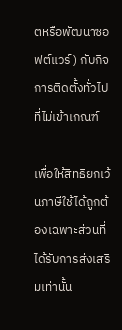ตหรือพัฒนาซอฟต์แวร์) กับกิจการติดตั้งทั่วไปที่ไม่เข้าเกณฑ์

เพื่อให้สิทธิยกเว้นภาษีใช้ได้ถูกต้องเฉพาะส่วนที่ได้รับการส่งเสริมเท่านั้น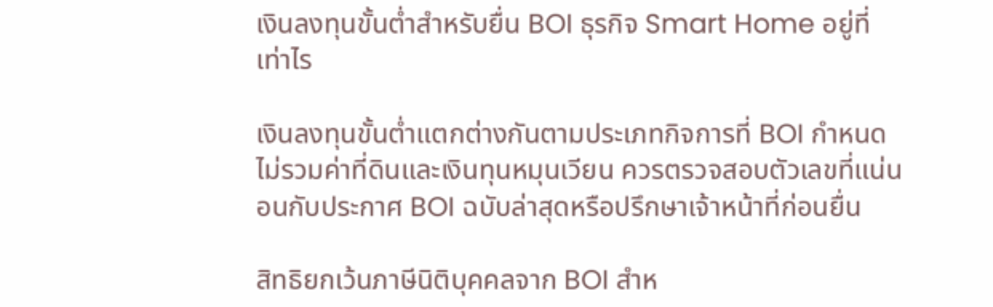เงินลงทุนขั้นต่ำสำหรับยื่น BOI ธุรกิจ Smart Home อยู่ที่เท่าไร

เงินลงทุนขั้นต่ำแตกต่างกันตามประเภทกิจการที่ BOI กำหนด ไม่รวมค่าที่ดินและเงินทุนหมุนเวียน ควรตรวจสอบตัวเลขที่แน่นอนกับประกาศ BOI ฉบับล่าสุดหรือปรึกษาเจ้าหน้าที่ก่อนยื่น

สิทธิยกเว้นภาษีนิติบุคคลจาก BOI สำห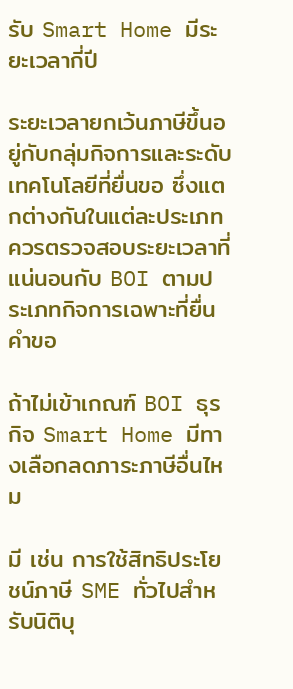รับ Smart Home มีระยะเวลากี่ปี

ระยะเวลายกเว้นภาษีขึ้นอยู่กับกลุ่มกิจการและระดับเทคโนโลยีที่ยื่นขอ ซึ่งแตกต่างกันในแต่ละประเภท ควรตรวจสอบระยะเวลาที่แน่นอนกับ BOI ตามประเภทกิจการเฉพาะที่ยื่นคำขอ

ถ้าไม่เข้าเกณฑ์ BOI ธุรกิจ Smart Home มีทางเลือกลดภาระภาษีอื่นไหม

มี เช่น การใช้สิทธิประโยชน์ภาษี SME ทั่วไปสำหรับนิติบุ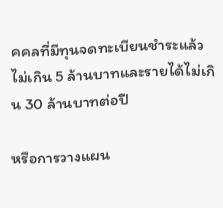คคลที่มีทุนจดทะเบียนชำระแล้วไม่เกิน 5 ล้านบาทและรายได้ไม่เกิน 30 ล้านบาทต่อปี

หรือการวางแผน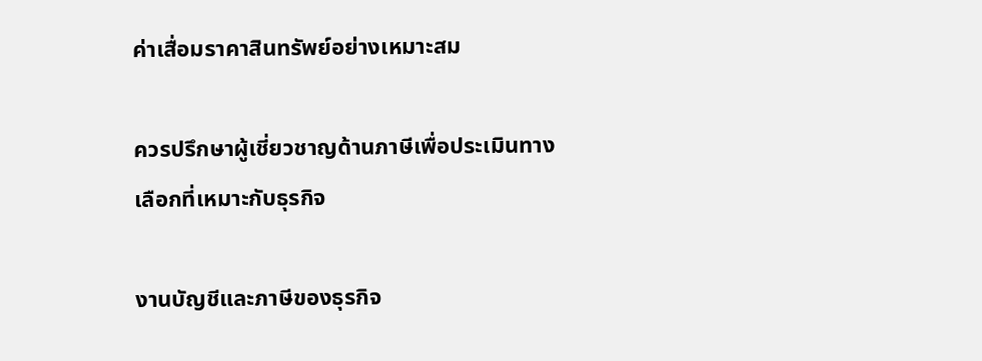ค่าเสื่อมราคาสินทรัพย์อย่างเหมาะสม

ควรปรึกษาผู้เชี่ยวชาญด้านภาษีเพื่อประเมินทางเลือกที่เหมาะกับธุรกิจ

งานบัญชีและภาษีของธุรกิจ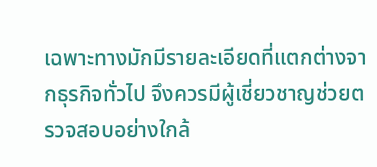เฉพาะทางมักมีรายละเอียดที่แตกต่างจากธุรกิจทั่วไป จึงควรมีผู้เชี่ยวชาญช่วยตรวจสอบอย่างใกล้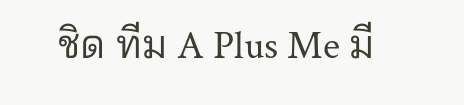ชิด ทีม A Plus Me มี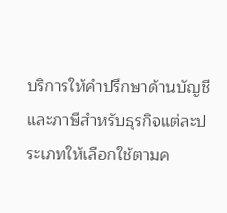บริการให้คำปรึกษาด้านบัญชีและภาษีสำหรับธุรกิจแต่ละประเภทให้เลือกใช้ตามค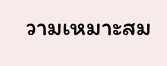วามเหมาะสม